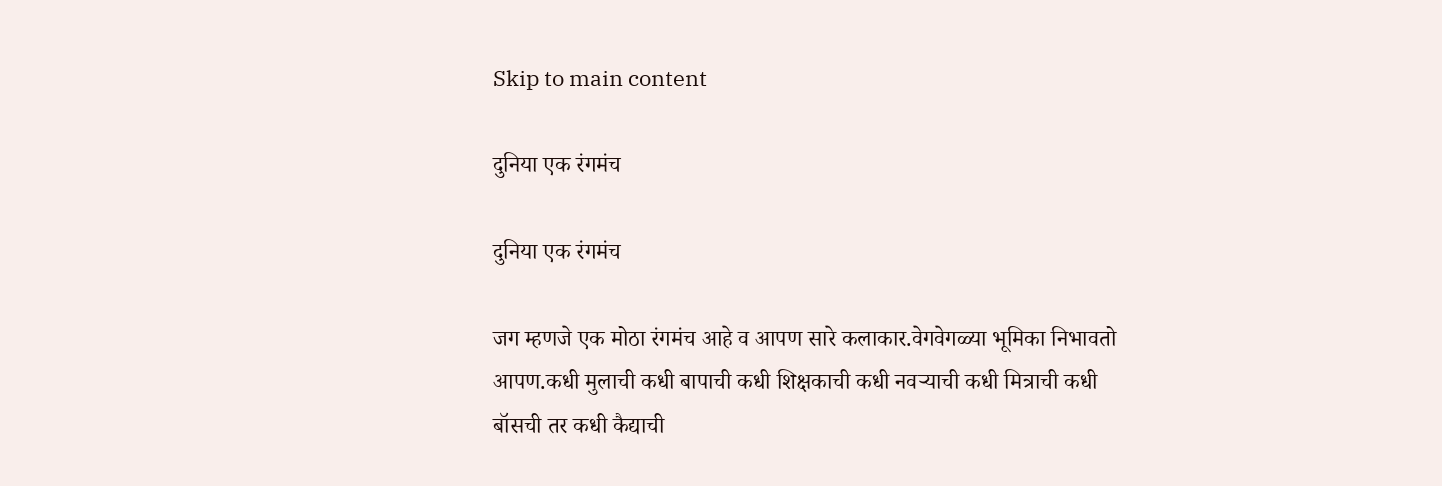Skip to main content

दुनिया एक रंगमंच

दुनिया एक रंगमंच

जग म्हणजे एक मोठा रंगमंच आहे व आपण सारे कलाकार.वेगवेगळ्या भूमिका निभावतो आपण.कधी मुलाची कधी बापाची कधी शिक्षकाची कधी नवर्‍याची कधी मित्राची कधी बॉसची तर कधी कैद्याची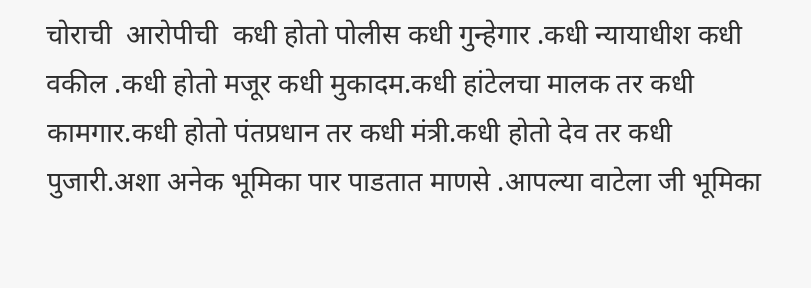चोराची  आरोपीची  कधी होतो पोलीस कधी गुन्हेगार .कधी न्यायाधीश कधी वकील .कधी होतो मजूर कधी मुकादम.कधी हांटेलचा मालक तर कधी कामगार.कधी होतो पंतप्रधान तर कधी मंत्री.कधी होतो देव तर कधी पुजारी.अशा अनेक भूमिका पार पाडतात माणसे .आपल्या वाटेला जी भूमिका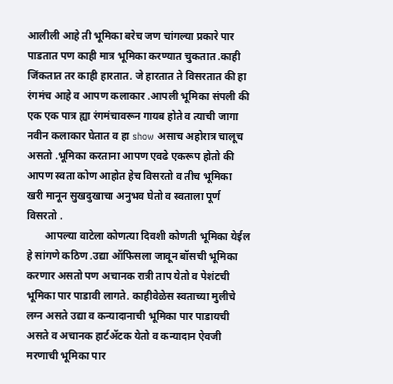आलीली आहे ती भूमिका बरेच जण चांगल्या प्रकारे पार पाडतात पण काही मात्र भूमिका करण्यात चुकतात .काही जिंकतात तर काही हारतात. जे हारतात ते विसरतात की हा रंगमंच आहे व आपण कलाकार .आपली भूमिका संपली की एक एक पात्र ह्या रंगमंचावरून गायब होते व त्याची जागा नवीन कलाकार घेतात व हा show असाच अहोरात्र चालूच असतो .भूमिका करताना आपण एवढे एकरूप होतो की आपण स्वता कोण आहोत हेच विसरतो व तीच भूमिका खरी मानून सुखदुखाचा अनुभव घेतो व स्वताला पूर्ण विसरतो .
       आपल्या वाटेला कोणत्या दिवशी कोणती भूमिका येईल हे सांगणे कठिण .उद्या ऑफिसला जावून बॉसची भूमिका करणार असतो पण अचानक रात्री ताप येतो व पेशंटची भूमिका पार पाडावी लागते. काहीवेळेस स्वताच्या मुलीचे लग्न असते उद्या व कन्यादानाची भूमिका पार पाडायची असते व अचानक हार्टॲटक येतो व कन्यादान ऐवजी मरणाची भूमिका पार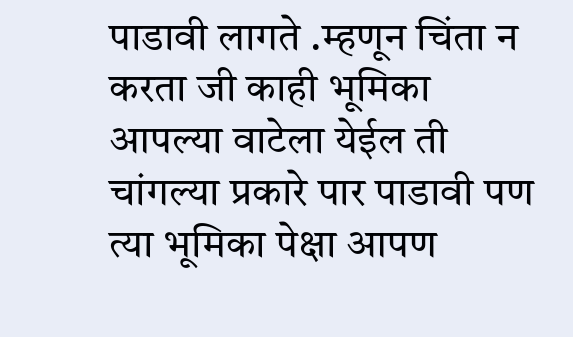पाडावी लागते .म्हणून चिंता न करता जी काही भूमिका आपल्या वाटेला येईल ती चांगल्या प्रकारे पार पाडावी पण त्या भूमिका पेक्षा आपण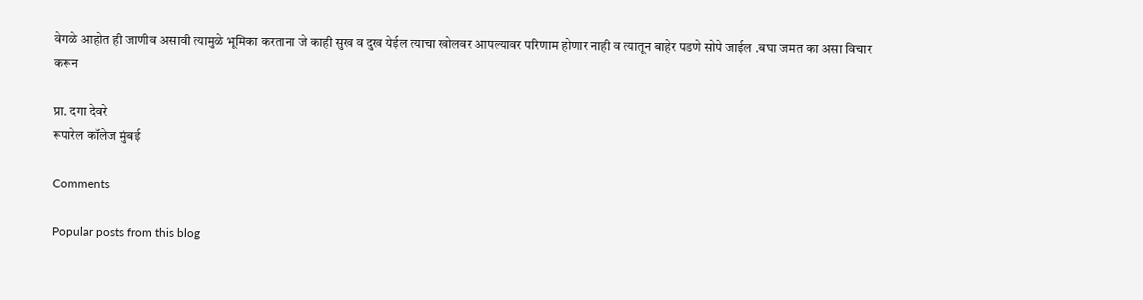वेगळे आहोत ही जाणीव असावी त्यामुळे भूमिका करताना जे काही सुख व दुख येईल त्याचा खोलवर आपल्यावर परिणाम होणार नाही व त्यातून बाहेर पडणे सोपे जाईल .बघा जमत का असा विचार करून

प्रा. दगा देवरे
रूपारेल कॉलेज मुंबई

Comments

Popular posts from this blog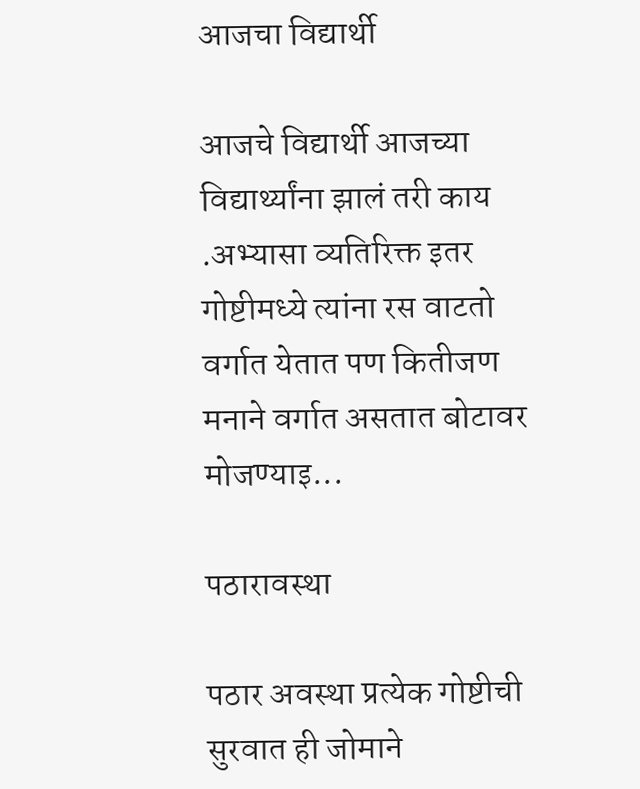आजचा विद्यार्थी

आजचे विद्यार्थी आजच्या विद्यार्थ्यांना झालं तरी काय .अभ्यासा व्यतिरिक्त इतर गोष्टीमध्ये त्यांना रस वाटतो वर्गात येतात पण कितीजण मनाने वर्गात असतात बोटावर मोजण्याइ...

पठारावस्था

पठार अवस्था प्रत्येक गोष्टीची सुरवात ही जोमाने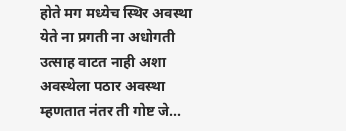होते मग मध्येच स्थिर अवस्था येते ना प्रगती ना अधोगती उत्साह वाटत नाही अशा अवस्थेला पठार अवस्था म्हणतात नंतर ती गोष्ट जे...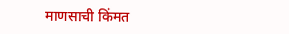माणसाची किंमत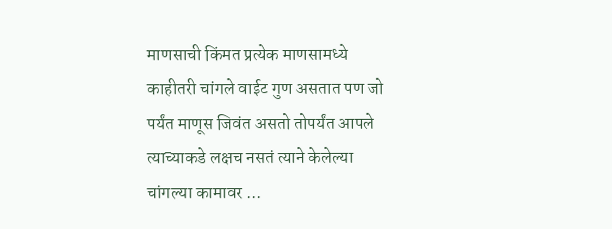माणसाची किंमत प्रत्येक माणसामध्ये काहीतरी चांगले वाईट गुण असतात पण जो पर्यंत माणूस जिवंत असतो तोपर्यंत आपले त्याच्याकडे लक्षच नसतं त्याने केलेल्या चांगल्या कामावर ...